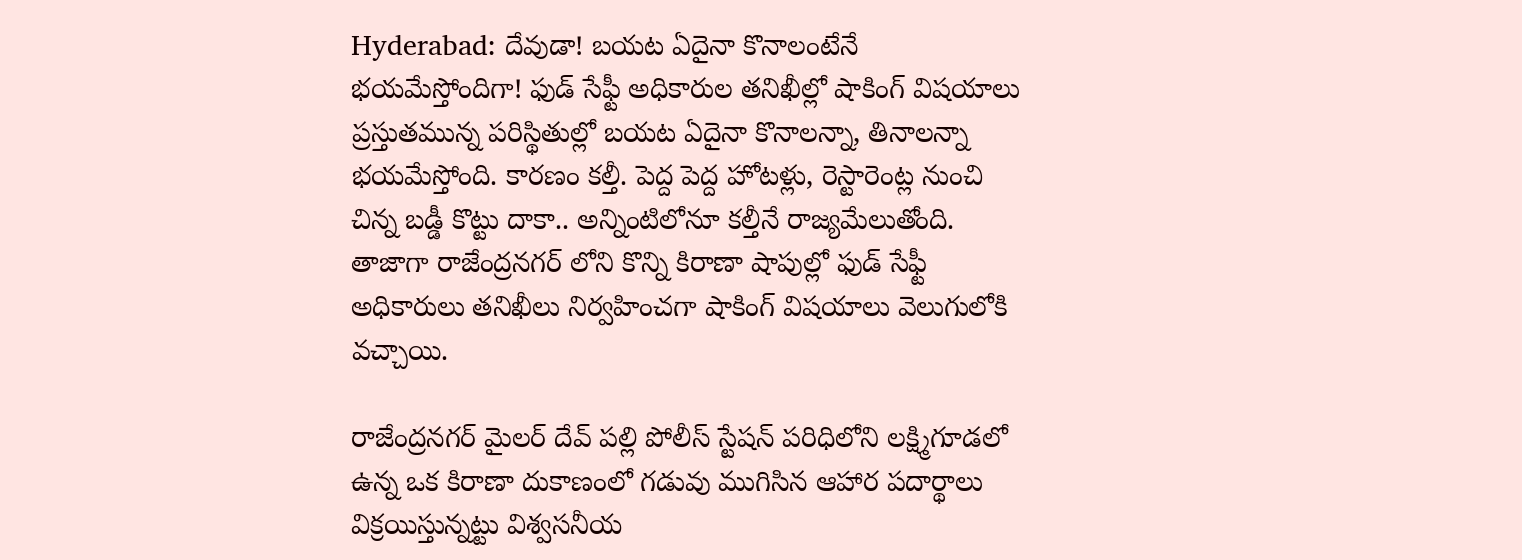Hyderabad: దేవుడా! బయట ఏదైనా కొనాలంటేనే భయమేస్తోందిగా! ఫుడ్ సేఫ్టీ అధికారుల తనిఖీల్లో షాకింగ్ విషయాలు
ప్రస్తుతమున్న పరిస్థితుల్లో బయట ఏదైనా కొనాలన్నా, తినాలన్నా భయమేస్తోంది. కారణం కల్తీ. పెద్ద పెద్ద హోటళ్లు, రెస్టారెంట్ల నుంచి చిన్న బడ్డీ కొట్టు దాకా.. అన్నింటిలోనూ కల్తీనే రాజ్యమేలుతోంది. తాజాగా రాజేంద్రనగర్ లోని కొన్ని కిరాణా షాపుల్లో ఫుడ్ సేఫ్టీ అధికారులు తనిఖీలు నిర్వహించగా షాకింగ్ విషయాలు వెలుగులోకి వచ్చాయి.

రాజేంద్రనగర్ మైలర్ దేవ్ పల్లి పోలీస్ స్టేషన్ పరిధిలోని లక్ష్మిగూడలో ఉన్న ఒక కిరాణా దుకాణంలో గడువు ముగిసిన ఆహార పదార్థాలు విక్రయిస్తున్నట్టు విశ్వసనీయ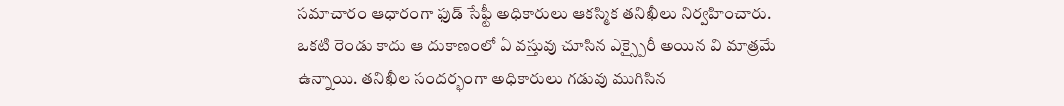సమాచారం ఆధారంగా ఫుడ్ సేఫ్టీ అధికారులు ఆకస్మిక తనిఖీలు నిర్వహించారు. ఒకటి రెండు కాదు ఆ దుకాణంలో ఏ వస్తువు చూసిన ఎక్స్పైరీ అయిన వి మాత్రమే ఉన్నాయి. తనిఖీల సందర్భంగా అధికారులు గడువు ముగిసిన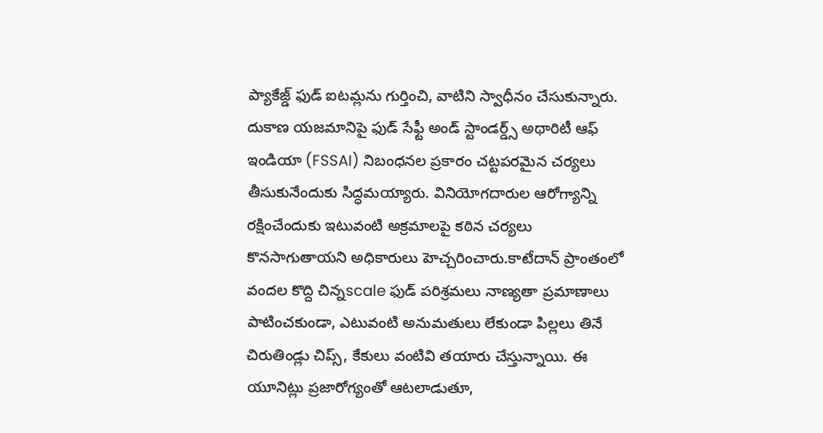ప్యాకేజ్డ్ ఫుడ్ ఐటమ్లను గుర్తించి, వాటిని స్వాధీనం చేసుకున్నారు. దుకాణ యజమానిపై ఫుడ్ సేఫ్టీ అండ్ స్టాండర్డ్స్ అథారిటీ ఆఫ్ ఇండియా (FSSAI) నిబంధనల ప్రకారం చట్టపరమైన చర్యలు తీసుకునేందుకు సిద్ధమయ్యారు. వినియోగదారుల ఆరోగ్యాన్ని రక్షించేందుకు ఇటువంటి అక్రమాలపై కఠిన చర్యలు కొనసాగుతాయని అధికారులు హెచ్చరించారు.కాటేదాన్ ప్రాంతంలో వందల కొద్ది చిన్నscale ఫుడ్ పరిశ్రమలు నాణ్యతా ప్రమాణాలు పాటించకుండా, ఎటువంటి అనుమతులు లేకుండా పిల్లలు తినే చిరుతిండ్లు చిప్స్, కేకులు వంటివి తయారు చేస్తున్నాయి. ఈ యూనిట్లు ప్రజారోగ్యంతో ఆటలాడుతూ,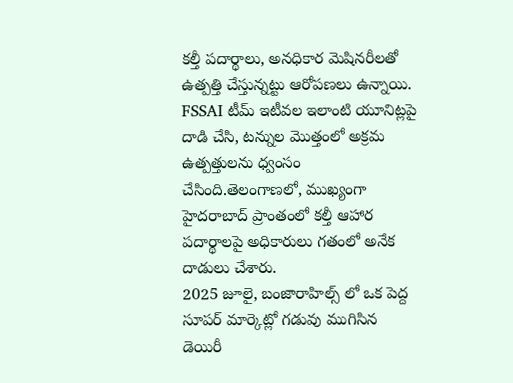కల్తీ పదార్థాలు, అనధికార మెషినరీలతో ఉత్పత్తి చేస్తున్నట్టు ఆరోపణలు ఉన్నాయి. FSSAI టీమ్ ఇటీవల ఇలాంటి యూనిట్లపై దాడి చేసి, టన్నుల మొత్తంలో అక్రమ ఉత్పత్తులను ధ్వంసం చేసింది.తెలంగాణలో, ముఖ్యంగా హైదరాబాద్ ప్రాంతంలో కల్తీ ఆహార పదార్థాలపై అధికారులు గతంలో అనేక దాడులు చేశారు.
2025 జూలై, బంజారాహిల్స్ లో ఒక పెద్ద సూపర్ మార్కెట్లో గడువు ముగిసిన డెయిరీ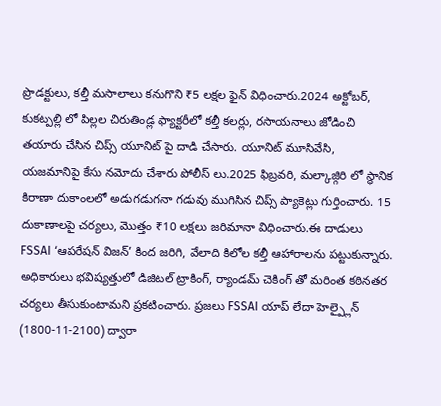ప్రొడక్టులు, కల్తీ మసాలాలు కనుగొని ₹5 లక్షల ఫైన్ విధించారు.2024 అక్టోబర్, కుకట్పల్లి లో పిల్లల చిరుతిండ్ల ఫ్యాక్టరీలో కల్తీ కలర్లు, రసాయనాలు జోడించి తయారు చేసిన చిప్స్ యూనిట్ పై దాడి చేసారు. యూనిట్ మూసివేసి, యజమానిపై కేసు నమోదు చేశారు పోలీస్ లు.2025 ఫిబ్రవరి, మల్కాజ్గిరి లో స్థానిక కిరాణా దుకాంలలో అడుగడుగనా గడువు ముగిసిన చిప్స్ ప్యాకెట్లు గుర్తించారు. 15 దుకాణాలపై చర్యలు, మొత్తం ₹10 లక్షలు జరిమానా విధించారు.ఈ దాడులు FSSAI ‘ఆపరేషన్ విజన్’ కింద జరిగి, వేలాది కిలోల కల్తీ ఆహారాలను పట్టుకున్నారు. అధికారులు భవిష్యత్తులో డిజిటల్ ట్రాకింగ్, ర్యాండమ్ చెకింగ్ తో మరింత కఠినతర చర్యలు తీసుకుంటామని ప్రకటించారు. ప్రజలు FSSAI యాప్ లేదా హెల్ప్లైన్ (1800-11-2100) ద్వారా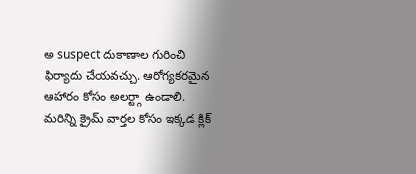అ suspect దుకాణాల గురించి ఫిర్యాదు చేయవచ్చు. ఆరోగ్యకరమైన ఆహారం కోసం అలర్ట్గా ఉండాలి.
మరిన్ని క్రైమ్ వార్తల కోసం ఇక్కడ క్లిక్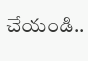చేయండి..